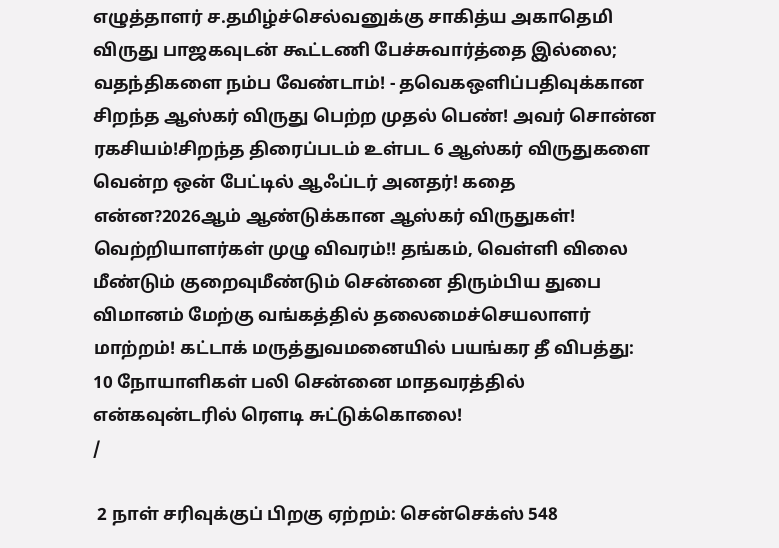எழுத்தாளர் ச.தமிழ்ச்செல்வனுக்கு சாகித்ய அகாதெமி விருது பாஜகவுடன் கூட்டணி பேச்சுவார்த்தை இல்லை; வதந்திகளை நம்ப வேண்டாம்! - தவெகஒளிப்பதிவுக்கான சிறந்த ஆஸ்கர் விருது பெற்ற முதல் பெண்! அவர் சொன்ன ரகசியம்!சிறந்த திரைப்படம் உள்பட 6 ஆஸ்கர் விருதுகளை வென்ற ஒன் பேட்டில் ஆஃப்டர் அனதர்! கதை என்ன?2026ஆம் ஆண்டுக்கான ஆஸ்கர் விருதுகள்! வெற்றியாளர்கள் முழு விவரம்!! தங்கம், வெள்ளி விலை மீண்டும் குறைவுமீண்டும் சென்னை திரும்பிய துபை விமானம் மேற்கு வங்கத்தில் தலைமைச்செயலாளர் மாற்றம்! கட்டாக் மருத்துவமனையில் பயங்கர தீ விபத்து: 10 நோயாளிகள் பலி சென்னை மாதவரத்தில் என்கவுன்டரில் ரௌடி சுட்டுக்கொலை!
/

 2 நாள் சரிவுக்குப் பிறகு ஏற்றம்: சென்செக்ஸ் 548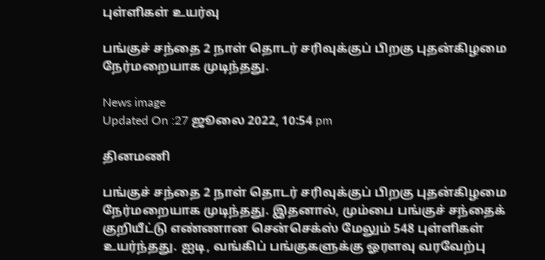புள்ளிகள் உயர்வு

பங்குச் சந்தை 2 நாள் தொடர் சரிவுக்குப் பிறகு புதன்கிழமை நேர்மறையாக முடிந்தது.

News image
Updated On :27 ஜூலை 2022, 10:54 pm

தினமணி

பங்குச் சந்தை 2 நாள் தொடர் சரிவுக்குப் பிறகு புதன்கிழமை நேர்மறையாக முடிந்தது. இதனால், மும்பை பங்குச் சந்தைக் குறியீட்டு எண்ணான சென்செக்ஸ் மேலும் 548 புள்ளிகள் உயர்ந்தது. ஐடி, வங்கிப் பங்குகளுக்கு ஓரளவு வரவேற்பு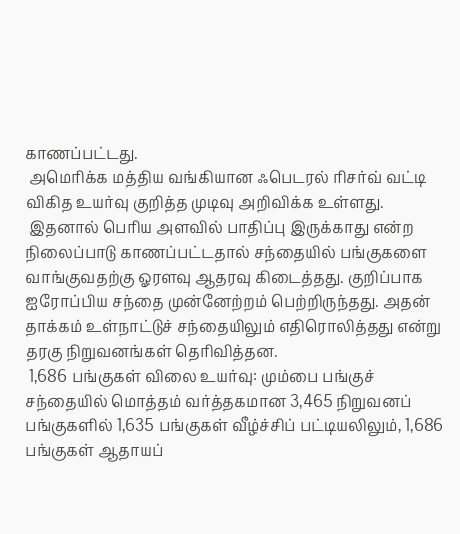காணப்பட்டது.
 அமெரிக்க மத்திய வங்கியான ஃபெடரல் ரிசர்வ் வட்டி விகித உயர்வு குறித்த முடிவு அறிவிக்க உள்ளது.
 இதனால் பெரிய அளவில் பாதிப்பு இருக்காது என்ற நிலைப்பாடு காணப்பட்டதால் சந்தையில் பங்குகளை வாங்குவதற்கு ஓரளவு ஆதரவு கிடைத்தது. குறிப்பாக ஐரோப்பிய சந்தை முன்னேற்றம் பெற்றிருந்தது. அதன் தாக்கம் உள்நாட்டுச் சந்தையிலும் எதிரொலித்தது என்று தரகு நிறுவனங்கள் தெரிவித்தன.
 1,686 பங்குகள் விலை உயர்வு: மும்பை பங்குச் சந்தையில் மொத்தம் வர்த்தகமான 3,465 நிறுவனப் பங்குகளில் 1,635 பங்குகள் வீழ்ச்சிப் பட்டியலிலும், 1,686 பங்குகள் ஆதாயப்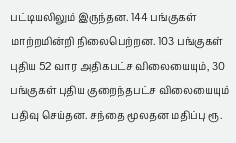பட்டியலிலும் இருந்தன. 144 பங்குகள் மாற்றமின்றி நிலைபெற்றன. 103 பங்குகள் புதிய 52 வார அதிகபட்ச விலையையும், 30 பங்குகள் புதிய குறைந்தபட்ச விலையையும் பதிவு செய்தன. சந்தை மூலதன மதிப்பு ரூ.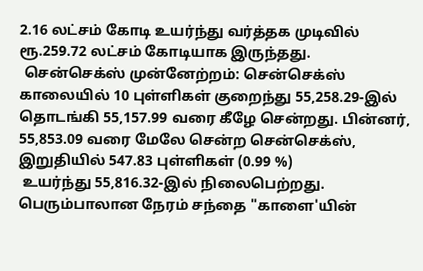2.16 லட்சம் கோடி உயர்ந்து வர்த்தக முடிவில் ரூ.259.72 லட்சம் கோடியாக இருந்தது.
 சென்செக்ஸ் முன்னேற்றம்: சென்செக்ஸ் காலையில் 10 புள்ளிகள் குறைந்து 55,258.29-இல் தொடங்கி 55,157.99 வரை கீழே சென்றது. பின்னர், 55,853.09 வரை மேலே சென்ற சென்செக்ஸ், இறுதியில் 547.83 புள்ளிகள் (0.99 %)
 உயர்ந்து 55,816.32-இல் நிலைபெற்றது. பெரும்பாலான நேரம் சந்தை "காளை'யின்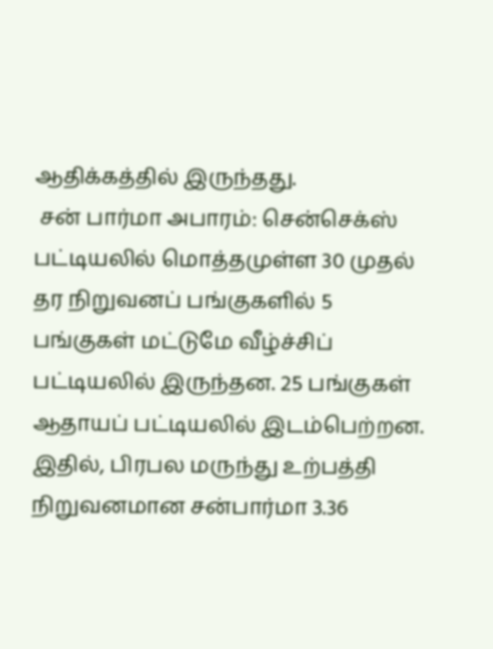ஆதிக்கத்தில் இருந்தது.
 சன் பார்மா அபாரம்: சென்செக்ஸ் பட்டியலில் மொத்தமுள்ள 30 முதல் தர நிறுவனப் பங்குகளில் 5 பங்குகள் மட்டுமே வீழ்ச்சிப் பட்டியலில் இருந்தன. 25 பங்குகள் ஆதாயப் பட்டியலில் இடம்பெற்றன. இதில், பிரபல மருந்து உற்பத்தி நிறுவனமான சன்பார்மா 3.36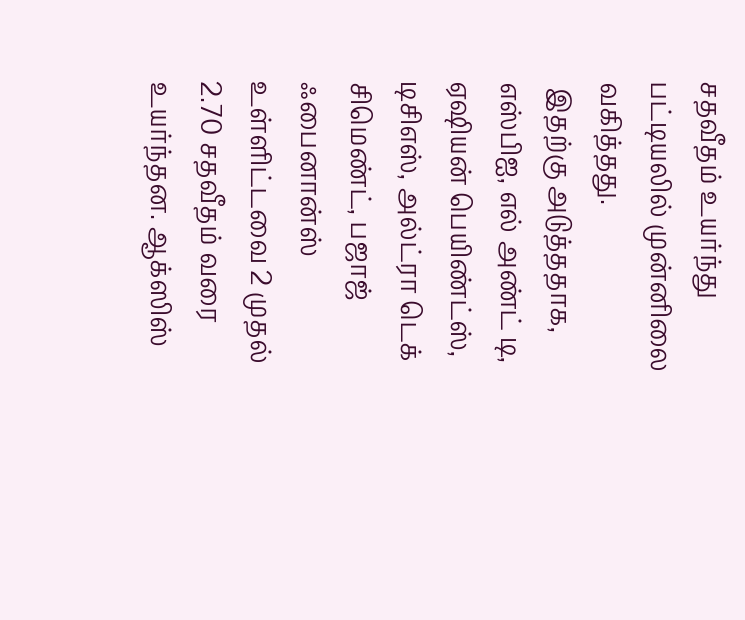சதவீதம் உயர்ந்து பட்டியலில் முன்னிலை வகித்தது.
 இதற்கு அடுத்ததாக, எஸ்பிஐ, எல் அண்ட் டி, ஏஷியன் பெயிண்ட்ஸ், டிசிஎஸ், அல்ட்ரா டெக் சிமெண்ட், பஜாஜ் ஃபைனான்ஸ் உள்ளிட்டவை 2 முதல் 2.70 சதவீதம் வரை உயர்ந்தன. ஆக்ஸிஸ்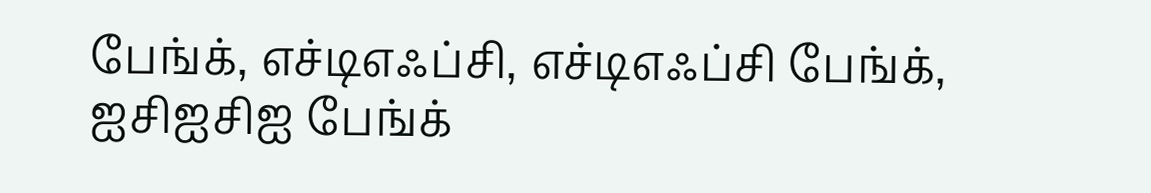பேங்க், எச்டிஎஃப்சி, எச்டிஎஃப்சி பேங்க், ஐசிஐசிஐ பேங்க்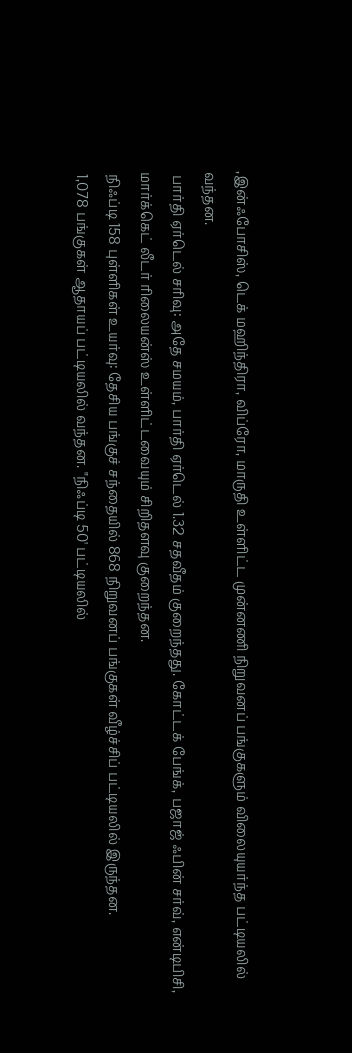,இன்ஃபோசிஸ், டெக் மஹிந்திரா, விப்ரோ, மாருதி உள்ளிட்ட முன்னணி நிறுவனப் பங்குகளும் விலையுயர்ந்த பட்டியலில் வந்தன.
 பார்தி ஏர்டெல் சரிவு: அதே சமயம், பார்தி ஏர்டெல் 1.32 சதவீதம் குறைந்தது. கோட்டக் பேங்க், பஜாஜ் ஃபின் சர்வ், என்டிபிசி, மார்க்கெட் லீடர் ரிலையன்ஸ் உள்ளிட்டவையும் சிறிதளவு குறைந்தன.
 நிஃப்டி 158 புள்ளிகள் உயர்வு: தேசிய பங்குச் சந்தையில் 868 நிறுவனப் பங்குகள் வீழ்ச்சிப் பட்டியலில் இருந்தன.
 1,078 பங்குகள் ஆதாயப் பட்டியலில் வந்தன. "நிஃப்டி 50' பட்டியலில்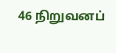46 நிறுவனப்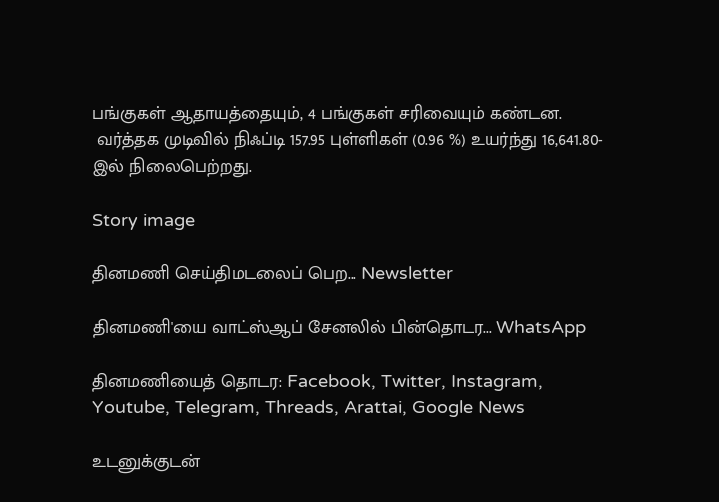பங்குகள் ஆதாயத்தையும், 4 பங்குகள் சரிவையும் கண்டன.
 வர்த்தக முடிவில் நிஃப்டி 157.95 புள்ளிகள் (0.96 %) உயர்ந்து 16,641.80-இல் நிலைபெற்றது.

Story image

தினமணி செய்திமடலைப் பெற... Newsletter

தினமணி'யை வாட்ஸ்ஆப் சேனலில் பின்தொடர... WhatsApp

தினமணியைத் தொடர: Facebook, Twitter, Instagram, Youtube, Telegram, Threads, Arattai, Google News

உடனுக்குடன்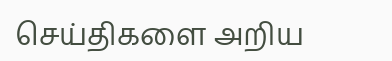செய்திகளை அறிய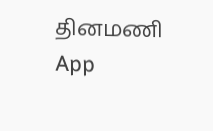தினமணி App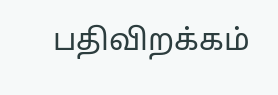பதிவிறக்கம்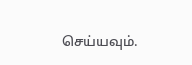செய்யவும்.